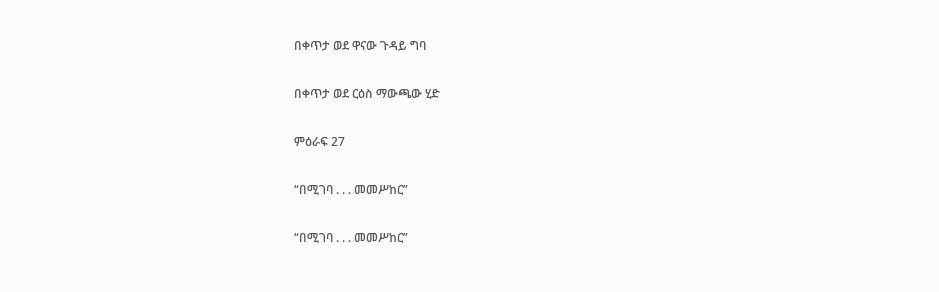በቀጥታ ወደ ዋናው ጉዳይ ግባ

በቀጥታ ወደ ርዕስ ማውጫው ሂድ

ምዕራፍ 27

“በሚገባ . . . መመሥከር”

“በሚገባ . . . መመሥከር”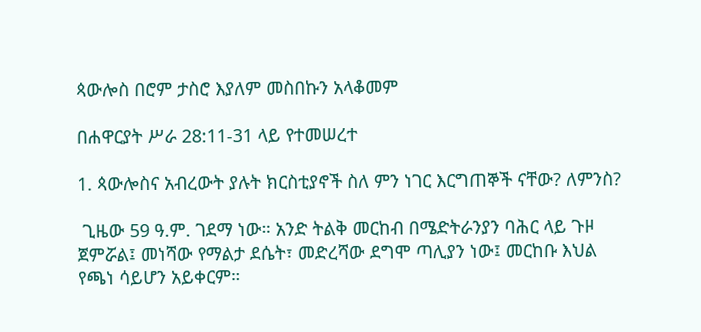ጳውሎስ በሮም ታስሮ እያለም መስበኩን አላቆመም

በሐዋርያት ሥራ 28:11-31 ላይ የተመሠረተ

1. ጳውሎስና አብረውት ያሉት ክርስቲያኖች ስለ ምን ነገር እርግጠኞች ናቸው? ለምንስ?

 ጊዜው 59 ዓ.ም. ገደማ ነው። አንድ ትልቅ መርከብ በሜድትራንያን ባሕር ላይ ጉዞ ጀምሯል፤ መነሻው የማልታ ደሴት፣ መድረሻው ደግሞ ጣሊያን ነው፤ መርከቡ እህል የጫነ ሳይሆን አይቀርም።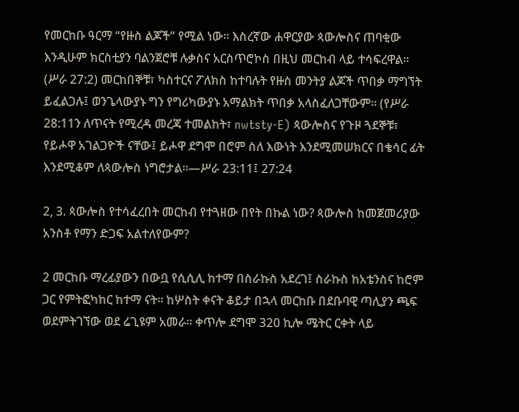የመርከቡ ዓርማ “የዙስ ልጆች” የሚል ነው። እስረኛው ሐዋርያው ጳውሎስና ጠባቂው እንዲሁም ክርስቲያን ባልንጀሮቹ ሉቃስና አርስጥሮኮስ በዚህ መርከብ ላይ ተሳፍረዋል። (ሥራ 27:2) መርከበኞቹ፣ ካስተርና ፖለክስ ከተባሉት የዙስ መንትያ ልጆች ጥበቃ ማግኘት ይፈልጋሉ፤ ወንጌላውያኑ ግን የግሪካውያኑ አማልክት ጥበቃ አላስፈለጋቸውም። (የሥራ 28:11ን ለጥናት የሚረዳ መረጃ ተመልከት፣ nwtsty-E) ጳውሎስና የጉዞ ጓደኞቹ፣ የይሖዋ አገልጋዮች ናቸው፤ ይሖዋ ደግሞ በሮም ስለ እውነት እንደሚመሠክርና በቄሳር ፊት እንደሚቆም ለጳውሎስ ነግሮታል።—ሥራ 23:11፤ 27:24

2, 3. ጳውሎስ የተሳፈረበት መርከብ የተጓዘው በየት በኩል ነው? ጳውሎስ ከመጀመሪያው አንስቶ የማን ድጋፍ አልተለየውም?

2 መርከቡ ማረፊያውን በውቧ የሲሲሊ ከተማ በስራኩስ አደረገ፤ ስራኩስ ከአቴንስና ከሮም ጋር የምትፎካከር ከተማ ናት። ከሦስት ቀናት ቆይታ በኋላ መርከቡ በደቡባዊ ጣሊያን ጫፍ ወደምትገኘው ወደ ሬጊዩም አመራ። ቀጥሎ ደግሞ 320 ኪሎ ሜትር ርቀት ላይ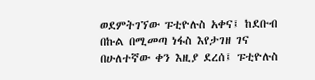ወደምትገኘው ፑቲዮሉስ አቀና፤ ከደቡብ በኩል በሚመጣ ነፋስ እየታገዘ ገና በሁለተኛው ቀን እዚያ ደረሰ፤ ፑቲዮሉስ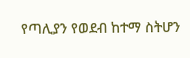የጣሊያን የወደብ ከተማ ስትሆን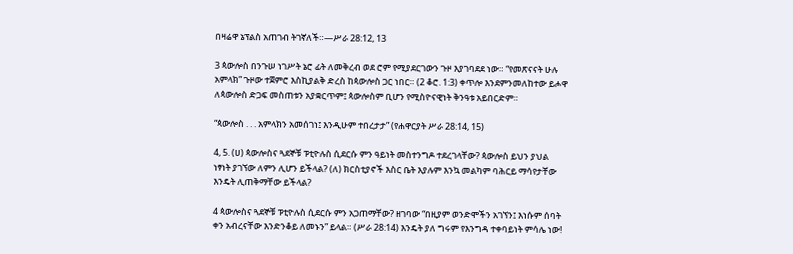በዛሬዋ ኔፕልስ አጠገብ ትገኛለች።—ሥራ 28:12, 13

3 ጳውሎስ በንጉሠ ነገሥት ኔሮ ፊት ለመቅረብ ወደ ሮም የሚያደርገውን ጉዞ እያገባደደ ነው። “የመጽናናት ሁሉ አምላክ” ጉዞው ተጀምሮ እስኪያልቅ ድረስ ከጳውሎስ ጋር ነበር። (2 ቆሮ. 1:3) ቀጥሎ እንደምንመለከተው ይሖዋ ለጳውሎስ ድጋፍ መስጠቱን አያቋርጥም፤ ጳውሎስም ቢሆን የሚስዮናዊነት ቅንዓቱ አይበርድም።

“ጳውሎስ . . . አምላክን አመሰገነ፤ እንዲሁም ተበረታታ” (የሐዋርያት ሥራ 28:14, 15)

4, 5. (ሀ) ጳውሎስና ጓደኞቹ ፑቲዮሉስ ሲደርሱ ምን ዓይነት መስተንግዶ ተደረገላቸው? ጳውሎስ ይህን ያህል ነፃነት ያገኘው ለምን ሊሆን ይችላል? (ለ) ክርስቲያኖች እስር ቤት እያሉም እንኳ መልካም ባሕርይ ማሳየታቸው እንዴት ሊጠቅማቸው ይችላል?

4 ጳውሎስና ጓደኞቹ ፑቲዮሉስ ሲደርሱ ምን አጋጠማቸው? ዘገባው “በዚያም ወንድሞችን አገኘን፤ እነሱም ሰባት ቀን አብረናቸው እንድንቆይ ለመኑን” ይላል። (ሥራ 28:14) እንዴት ያለ ግሩም የእንግዳ ተቀባይነት ምሳሌ ነው!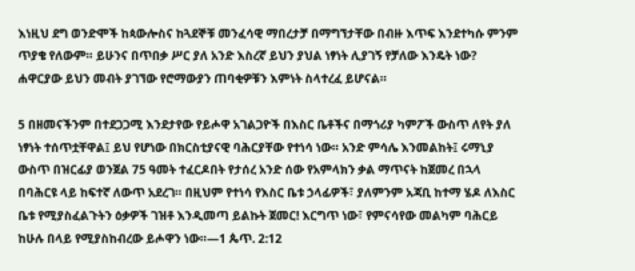እነዚህ ደግ ወንድሞች ከጳውሎስና ከጓደኞቹ መንፈሳዊ ማበረታቻ በማግኘታቸው በብዙ እጥፍ እንደተካሱ ምንም ጥያቄ የለውም። ይሁንና በጥበቃ ሥር ያለ አንድ እስረኛ ይህን ያህል ነፃነት ሊያገኝ የቻለው እንዴት ነው? ሐዋርያው ይህን መብት ያገኘው የሮማውያን ጠባቂዎቹን እምነት ስላተረፈ ይሆናል።

5 በዘመናችንም በተደጋጋሚ እንደታየው የይሖዋ አገልጋዮች በእስር ቤቶችና በማጎሪያ ካምፖች ውስጥ ለየት ያለ ነፃነት ተሰጥቷቸዋል፤ ይህ የሆነው በክርስቲያናዊ ባሕርያቸው የተነሳ ነው። አንድ ምሳሌ እንመልከት፤ ሩማኒያ ውስጥ በዝርፊያ ወንጀል 75 ዓመት ተፈርዶበት የታሰረ አንድ ሰው የአምላክን ቃል ማጥናት ከጀመረ በኋላ በባሕርዩ ላይ ከፍተኛ ለውጥ አደረገ። በዚህም የተነሳ የእስር ቤቱ ኃላፊዎች፣ ያለምንም አጃቢ ከተማ ሄዶ ለእስር ቤቱ የሚያስፈልጉትን ዕቃዎች ገዝቶ እንዲመጣ ይልኩት ጀመር! እርግጥ ነው፣ የምናሳየው መልካም ባሕርይ ከሁሉ በላይ የሚያስከብረው ይሖዋን ነው።—1 ጴጥ. 2:12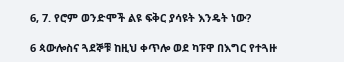6, 7. የሮም ወንድሞች ልዩ ፍቅር ያሳዩት እንዴት ነው?

6 ጳውሎስና ጓደኞቹ ከዚህ ቀጥሎ ወደ ካፑዋ በእግር የተጓዙ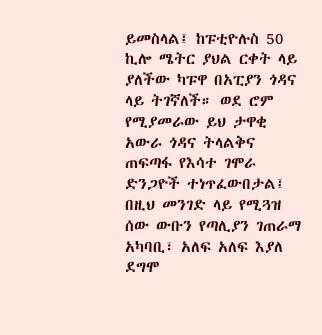ይመስላል፤ ከፑቲዮሉስ 50 ኪሎ ሜትር ያህል ርቀት ላይ ያለችው ካፑዋ በአፒያን ጎዳና ላይ ትገኛለች። ወደ ሮም የሚያመራው ይህ ታዋቂ አውራ ጎዳና ትላልቅና ጠፍጣፋ የእሳተ ገሞራ ድንጋዮች ተነጥፈውበታል፤ በዚህ መንገድ ላይ የሚጓዝ ሰው ውቡን የጣሊያን ገጠራማ አካባቢ፣ አለፍ አለፍ እያለ ደግሞ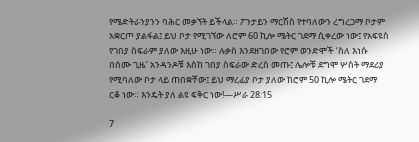የሜድትራንያንን ባሕር መቃኘት ይችላል። ፖንታይን ማርሽስ የተባለውን ረግረጋማ ቦታም አቋርጦ ያልፋል፤ ይህ ቦታ የሚገኘው ለሮም 60 ኪሎ ሜትር ገደማ ሲቀረው ነው፤ የአፍዩስ የገበያ ስፍራም ያለው እዚሁ ነው። ሉቃስ እንደዘገበው የሮም ወንድሞች ‘ስለ እነሱ በሰሙ ጊዜ’ አንዳንዶቹ እስከ ገበያ ስፍራው ድረስ መጡ፤ ሌሎቹ ደግሞ ሦስት ማደሪያ የሚባለው ቦታ ላይ ጠበቋቸው፤ ይህ ማረፊያ ቦታ ያለው ከሮም 50 ኪሎ ሜትር ገደማ ርቆ ነው። እንዴት ያለ ልዩ ፍቅር ነው!—ሥራ 28:15

7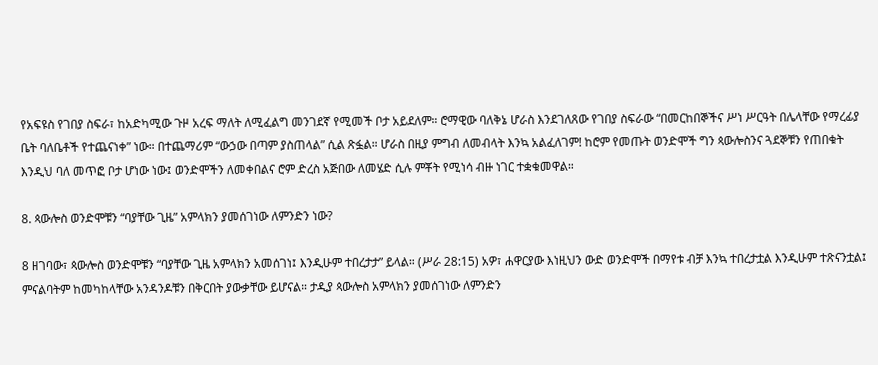የአፍዩስ የገበያ ስፍራ፣ ከአድካሚው ጉዞ አረፍ ማለት ለሚፈልግ መንገደኛ የሚመች ቦታ አይደለም። ሮማዊው ባለቅኔ ሆራስ እንደገለጸው የገበያ ስፍራው “በመርከበኞችና ሥነ ሥርዓት በሌላቸው የማረፊያ ቤት ባለቤቶች የተጨናነቀ” ነው። በተጨማሪም “ውኃው በጣም ያስጠላል” ሲል ጽፏል። ሆራስ በዚያ ምግብ ለመብላት እንኳ አልፈለገም! ከሮም የመጡት ወንድሞች ግን ጳውሎስንና ጓደኞቹን የጠበቁት እንዲህ ባለ መጥፎ ቦታ ሆነው ነው፤ ወንድሞችን ለመቀበልና ሮም ድረስ አጅበው ለመሄድ ሲሉ ምቾት የሚነሳ ብዙ ነገር ተቋቁመዋል።

8. ጳውሎስ ወንድሞቹን “ባያቸው ጊዜ” አምላክን ያመሰገነው ለምንድን ነው?

8 ዘገባው፣ ጳውሎስ ወንድሞቹን “ባያቸው ጊዜ አምላክን አመሰገነ፤ እንዲሁም ተበረታታ” ይላል። (ሥራ 28:15) አዎ፣ ሐዋርያው እነዚህን ውድ ወንድሞች በማየቱ ብቻ እንኳ ተበረታቷል እንዲሁም ተጽናንቷል፤ ምናልባትም ከመካከላቸው አንዳንዶቹን በቅርበት ያውቃቸው ይሆናል። ታዲያ ጳውሎስ አምላክን ያመሰገነው ለምንድን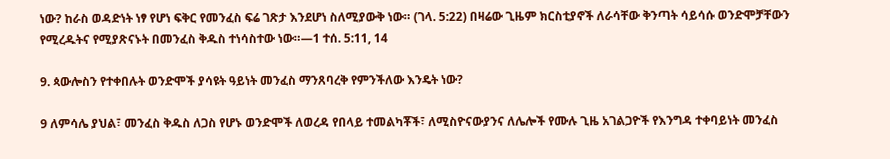ነው? ከራስ ወዳድነት ነፃ የሆነ ፍቅር የመንፈስ ፍሬ ገጽታ እንደሆነ ስለሚያውቅ ነው። (ገላ. 5:22) በዛሬው ጊዜም ክርስቲያኖች ለራሳቸው ቅንጣት ሳይሳሱ ወንድሞቻቸውን የሚረዱትና የሚያጽናኑት በመንፈስ ቅዱስ ተነሳስተው ነው።—1 ተሰ. 5:11, 14

9. ጳውሎስን የተቀበሉት ወንድሞች ያሳዩት ዓይነት መንፈስ ማንጸባረቅ የምንችለው እንዴት ነው?

9 ለምሳሌ ያህል፣ መንፈስ ቅዱስ ለጋስ የሆኑ ወንድሞች ለወረዳ የበላይ ተመልካቾች፣ ለሚስዮናውያንና ለሌሎች የሙሉ ጊዜ አገልጋዮች የእንግዳ ተቀባይነት መንፈስ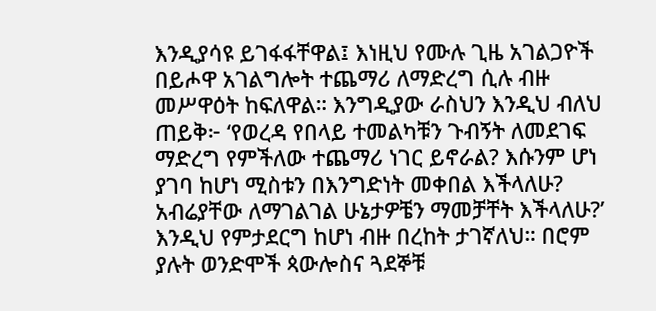እንዲያሳዩ ይገፋፋቸዋል፤ እነዚህ የሙሉ ጊዜ አገልጋዮች በይሖዋ አገልግሎት ተጨማሪ ለማድረግ ሲሉ ብዙ መሥዋዕት ከፍለዋል። እንግዲያው ራስህን እንዲህ ብለህ ጠይቅ፦ ‘የወረዳ የበላይ ተመልካቹን ጉብኝት ለመደገፍ ማድረግ የምችለው ተጨማሪ ነገር ይኖራል? እሱንም ሆነ ያገባ ከሆነ ሚስቱን በእንግድነት መቀበል እችላለሁ? አብሬያቸው ለማገልገል ሁኔታዎቼን ማመቻቸት እችላለሁ?’ እንዲህ የምታደርግ ከሆነ ብዙ በረከት ታገኛለህ። በሮም ያሉት ወንድሞች ጳውሎስና ጓደኞቹ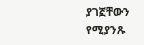ያገኟቸውን የሚያንጹ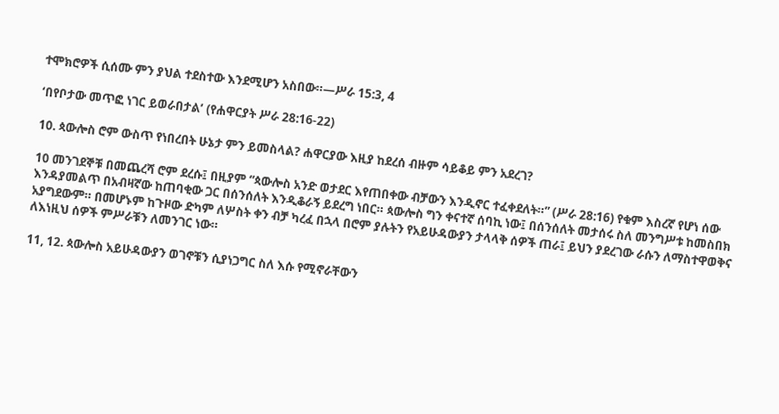ተሞክሮዎች ሲሰሙ ምን ያህል ተደስተው እንደሚሆን አስበው።—ሥራ 15:3, 4

‘በየቦታው መጥፎ ነገር ይወራበታል’ (የሐዋርያት ሥራ 28:16-22)

10. ጳውሎስ ሮም ውስጥ የነበረበት ሁኔታ ምን ይመስላል? ሐዋርያው እዚያ ከደረሰ ብዙም ሳይቆይ ምን አደረገ?

10 መንገደኞቹ በመጨረሻ ሮም ደረሱ፤ በዚያም “ጳውሎስ አንድ ወታደር እየጠበቀው ብቻውን እንዲኖር ተፈቀደለት።” (ሥራ 28:16) የቁም እስረኛ የሆነ ሰው እንዳያመልጥ በአብዛኛው ከጠባቂው ጋር በሰንሰለት እንዲቆራኝ ይደረግ ነበር። ጳውሎስ ግን ቀናተኛ ሰባኪ ነው፤ በሰንሰለት መታሰሩ ስለ መንግሥቱ ከመስበክ አያግደውም። በመሆኑም ከጉዞው ድካም ለሦስት ቀን ብቻ ካረፈ በኋላ በሮም ያሉትን የአይሁዳውያን ታላላቅ ሰዎች ጠራ፤ ይህን ያደረገው ራሱን ለማስተዋወቅና ለእነዚህ ሰዎች ምሥራቹን ለመንገር ነው።

11, 12. ጳውሎስ አይሁዳውያን ወገኖቹን ሲያነጋግር ስለ እሱ የሚኖራቸውን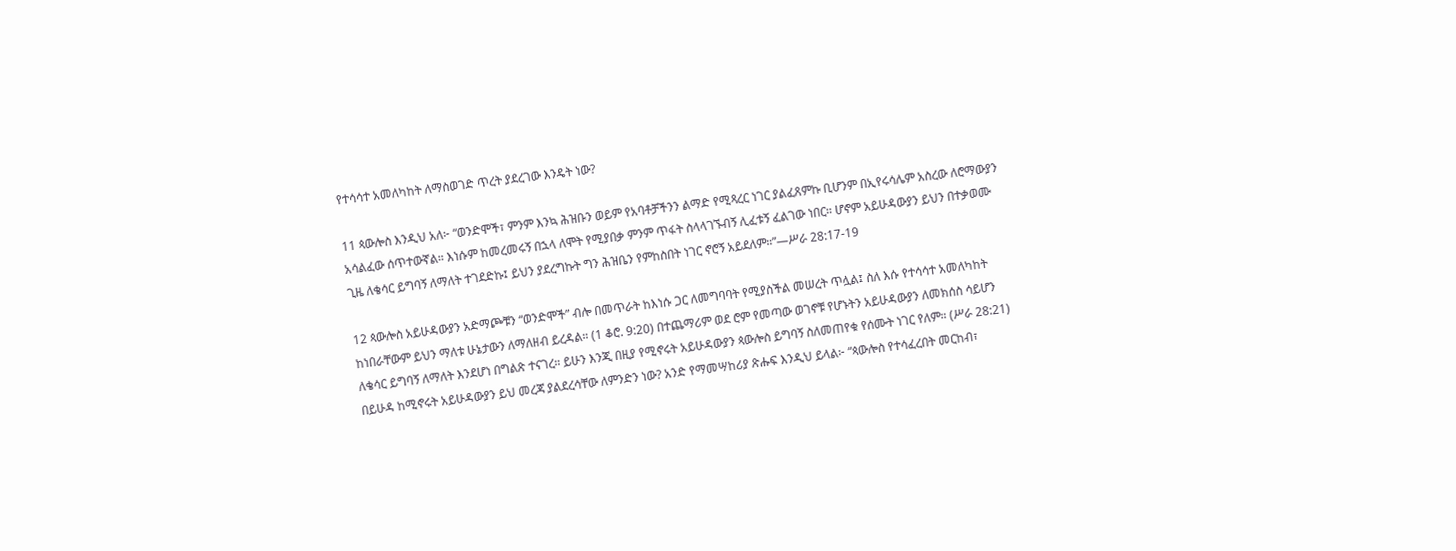የተሳሳተ አመለካከት ለማስወገድ ጥረት ያደረገው እንዴት ነው?

11 ጳውሎስ እንዲህ አለ፦ “ወንድሞች፣ ምንም እንኳ ሕዝቡን ወይም የአባቶቻችንን ልማድ የሚጻረር ነገር ያልፈጸምኩ ቢሆንም በኢየሩሳሌም አስረው ለሮማውያን አሳልፈው ሰጥተውኛል። እነሱም ከመረመሩኝ በኋላ ለሞት የሚያበቃ ምንም ጥፋት ስላላገኙብኝ ሊፈቱኝ ፈልገው ነበር። ሆኖም አይሁዳውያን ይህን በተቃወሙ ጊዜ ለቄሳር ይግባኝ ለማለት ተገደድኩ፤ ይህን ያደረግኩት ግን ሕዝቤን የምከስበት ነገር ኖሮኝ አይደለም።”—ሥራ 28:17-19

12 ጳውሎስ አይሁዳውያን አድማጮቹን “ወንድሞች” ብሎ በመጥራት ከእነሱ ጋር ለመግባባት የሚያስችል መሠረት ጥሏል፤ ስለ እሱ የተሳሳተ አመለካከት ከነበራቸውም ይህን ማለቱ ሁኔታውን ለማለዘብ ይረዳል። (1 ቆሮ. 9:20) በተጨማሪም ወደ ሮም የመጣው ወገኖቹ የሆኑትን አይሁዳውያን ለመክሰስ ሳይሆን ለቄሳር ይግባኝ ለማለት እንደሆነ በግልጽ ተናገረ። ይሁን እንጂ በዚያ የሚኖሩት አይሁዳውያን ጳውሎስ ይግባኝ ስለመጠየቁ የሰሙት ነገር የለም። (ሥራ 28:21) በይሁዳ ከሚኖሩት አይሁዳውያን ይህ መረጃ ያልደረሳቸው ለምንድን ነው? አንድ የማመሣከሪያ ጽሑፍ እንዲህ ይላል፦ “ጳውሎስ የተሳፈረበት መርከብ፣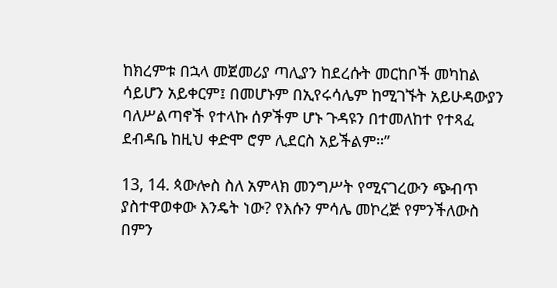ከክረምቱ በኋላ መጀመሪያ ጣሊያን ከደረሱት መርከቦች መካከል ሳይሆን አይቀርም፤ በመሆኑም በኢየሩሳሌም ከሚገኙት አይሁዳውያን ባለሥልጣኖች የተላኩ ሰዎችም ሆኑ ጉዳዩን በተመለከተ የተጻፈ ደብዳቤ ከዚህ ቀድሞ ሮም ሊደርስ አይችልም።”

13, 14. ጳውሎስ ስለ አምላክ መንግሥት የሚናገረውን ጭብጥ ያስተዋወቀው እንዴት ነው? የእሱን ምሳሌ መኮረጅ የምንችለውስ በምን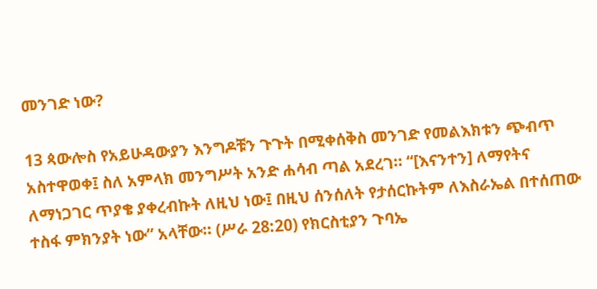መንገድ ነው?

13 ጳውሎስ የአይሁዳውያን እንግዶቹን ጉጉት በሚቀሰቅስ መንገድ የመልእክቱን ጭብጥ አስተዋወቀ፤ ስለ አምላክ መንግሥት አንድ ሐሳብ ጣል አደረገ። “[እናንተን] ለማየትና ለማነጋገር ጥያቄ ያቀረብኩት ለዚህ ነው፤ በዚህ ሰንሰለት የታሰርኩትም ለእስራኤል በተሰጠው ተስፋ ምክንያት ነው” አላቸው። (ሥራ 28:20) የክርስቲያን ጉባኤ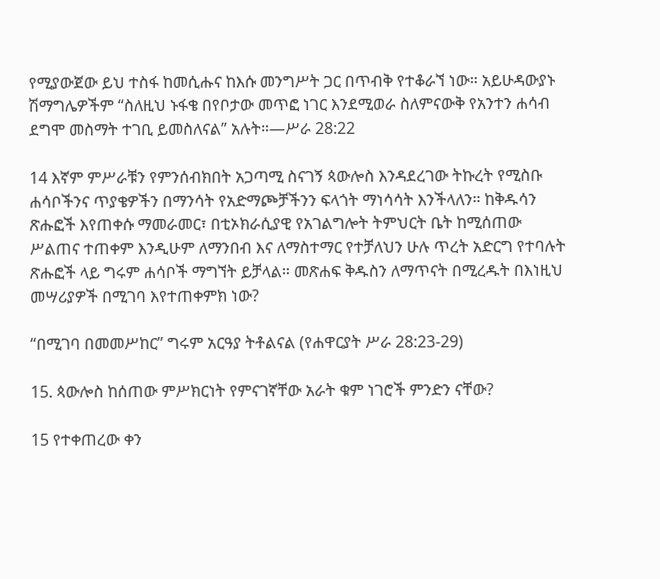የሚያውጀው ይህ ተስፋ ከመሲሑና ከእሱ መንግሥት ጋር በጥብቅ የተቆራኘ ነው። አይሁዳውያኑ ሽማግሌዎችም “ስለዚህ ኑፋቄ በየቦታው መጥፎ ነገር እንደሚወራ ስለምናውቅ የአንተን ሐሳብ ደግሞ መስማት ተገቢ ይመስለናል” አሉት።—ሥራ 28:22

14 እኛም ምሥራቹን የምንሰብክበት አጋጣሚ ስናገኝ ጳውሎስ እንዳደረገው ትኩረት የሚስቡ ሐሳቦችንና ጥያቄዎችን በማንሳት የአድማጮቻችንን ፍላጎት ማነሳሳት እንችላለን። ከቅዱሳን ጽሑፎች እየጠቀሱ ማመራመር፣ በቲኦክራሲያዊ የአገልግሎት ትምህርት ቤት ከሚሰጠው ሥልጠና ተጠቀም እንዲሁም ለማንበብ እና ለማስተማር የተቻለህን ሁሉ ጥረት አድርግ የተባሉት ጽሑፎች ላይ ግሩም ሐሳቦች ማግኘት ይቻላል። መጽሐፍ ቅዱስን ለማጥናት በሚረዱት በእነዚህ መሣሪያዎች በሚገባ እየተጠቀምክ ነው?

“በሚገባ በመመሥከር” ግሩም አርዓያ ትቶልናል (የሐዋርያት ሥራ 28:23-29)

15. ጳውሎስ ከሰጠው ምሥክርነት የምናገኛቸው አራት ቁም ነገሮች ምንድን ናቸው?

15 የተቀጠረው ቀን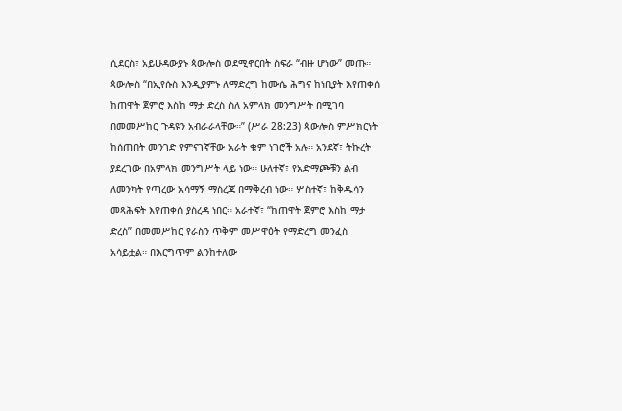ሲደርስ፣ አይሁዳውያኑ ጳውሎስ ወደሚኖርበት ስፍራ “ብዙ ሆነው” መጡ። ጳውሎስ “በኢየሱስ እንዲያምኑ ለማድረግ ከሙሴ ሕግና ከነቢያት እየጠቀሰ ከጠዋት ጀምሮ እስከ ማታ ድረስ ስለ አምላክ መንግሥት በሚገባ በመመሥከር ጉዳዩን አብራራላቸው።” (ሥራ 28:23) ጳውሎስ ምሥክርነት ከሰጠበት መንገድ የምናገኛቸው አራት ቁም ነገሮች አሉ። አንደኛ፣ ትኩረት ያደረገው በአምላክ መንግሥት ላይ ነው። ሁለተኛ፣ የአድማጮቹን ልብ ለመንካት የጣረው አሳማኝ ማስረጃ በማቅረብ ነው። ሦስተኛ፣ ከቅዱሳን መጻሕፍት እየጠቀሰ ያስረዳ ነበር። አራተኛ፣ “ከጠዋት ጀምሮ እስከ ማታ ድረስ” በመመሥከር የራስን ጥቅም መሥዋዕት የማድረግ መንፈስ አሳይቷል። በእርግጥም ልንከተለው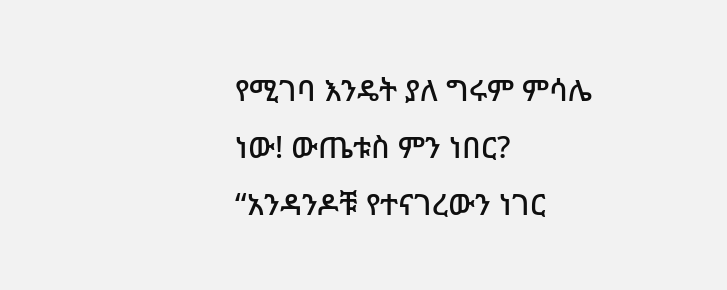የሚገባ እንዴት ያለ ግሩም ምሳሌ ነው! ውጤቱስ ምን ነበር? “አንዳንዶቹ የተናገረውን ነገር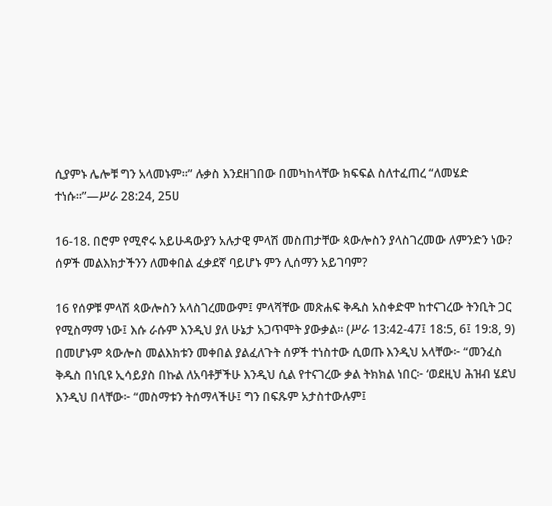ሲያምኑ ሌሎቹ ግን አላመኑም።” ሉቃስ እንደዘገበው በመካከላቸው ክፍፍል ስለተፈጠረ “ለመሄድ ተነሱ።”—ሥራ 28:24, 25ሀ

16-18. በሮም የሚኖሩ አይሁዳውያን አሉታዊ ምላሽ መስጠታቸው ጳውሎስን ያላስገረመው ለምንድን ነው? ሰዎች መልእክታችንን ለመቀበል ፈቃደኛ ባይሆኑ ምን ሊሰማን አይገባም?

16 የሰዎቹ ምላሽ ጳውሎስን አላስገረመውም፤ ምላሻቸው መጽሐፍ ቅዱስ አስቀድሞ ከተናገረው ትንቢት ጋር የሚስማማ ነው፤ እሱ ራሱም እንዲህ ያለ ሁኔታ አጋጥሞት ያውቃል። (ሥራ 13:42-47፤ 18:5, 6፤ 19:8, 9) በመሆኑም ጳውሎስ መልእክቱን መቀበል ያልፈለጉት ሰዎች ተነስተው ሲወጡ እንዲህ አላቸው፦ “መንፈስ ቅዱስ በነቢዩ ኢሳይያስ በኩል ለአባቶቻችሁ እንዲህ ሲል የተናገረው ቃል ትክክል ነበር፦ ‘ወደዚህ ሕዝብ ሄደህ እንዲህ በላቸው፦ “መስማቱን ትሰማላችሁ፤ ግን በፍጹም አታስተውሉም፤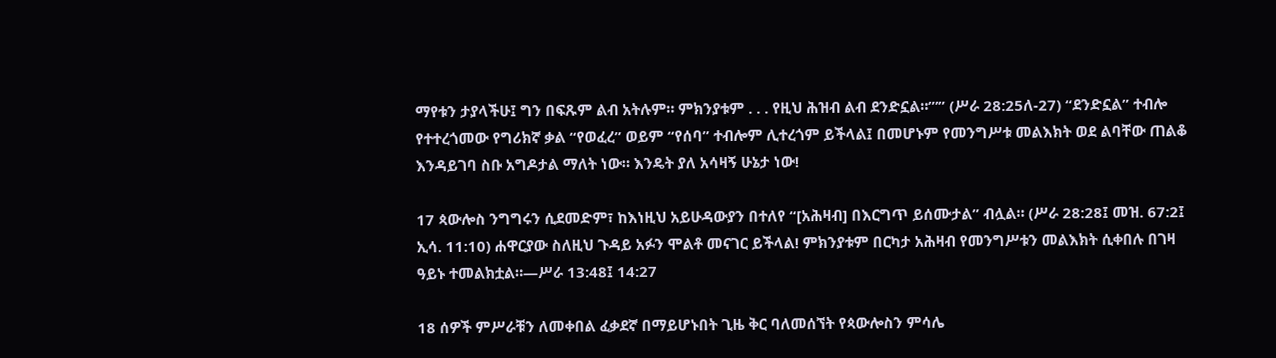ማየቱን ታያላችሁ፤ ግን በፍጹም ልብ አትሉም። ምክንያቱም . . . የዚህ ሕዝብ ልብ ደንድኗል።”’” (ሥራ 28:25ለ-27) “ደንድኗል” ተብሎ የተተረጎመው የግሪክኛ ቃል “የወፈረ” ወይም “የሰባ” ተብሎም ሊተረጎም ይችላል፤ በመሆኑም የመንግሥቱ መልእክት ወደ ልባቸው ጠልቆ እንዳይገባ ስቡ አግዶታል ማለት ነው። እንዴት ያለ አሳዛኝ ሁኔታ ነው!

17 ጳውሎስ ንግግሩን ሲደመድም፣ ከእነዚህ አይሁዳውያን በተለየ “[አሕዛብ] በእርግጥ ይሰሙታል” ብሏል። (ሥራ 28:28፤ መዝ. 67:2፤ ኢሳ. 11:10) ሐዋርያው ስለዚህ ጉዳይ አፉን ሞልቶ መናገር ይችላል! ምክንያቱም በርካታ አሕዛብ የመንግሥቱን መልእክት ሲቀበሉ በገዛ ዓይኑ ተመልክቷል።—ሥራ 13:48፤ 14:27

18 ሰዎች ምሥራቹን ለመቀበል ፈቃደኛ በማይሆኑበት ጊዜ ቅር ባለመሰኘት የጳውሎስን ምሳሌ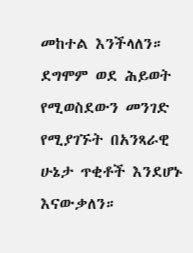መከተል እንችላለን። ደግሞም ወደ ሕይወት የሚወስደውን መንገድ የሚያገኙት በአንጻራዊ ሁኔታ ጥቂቶች እንደሆኑ እናውቃለን።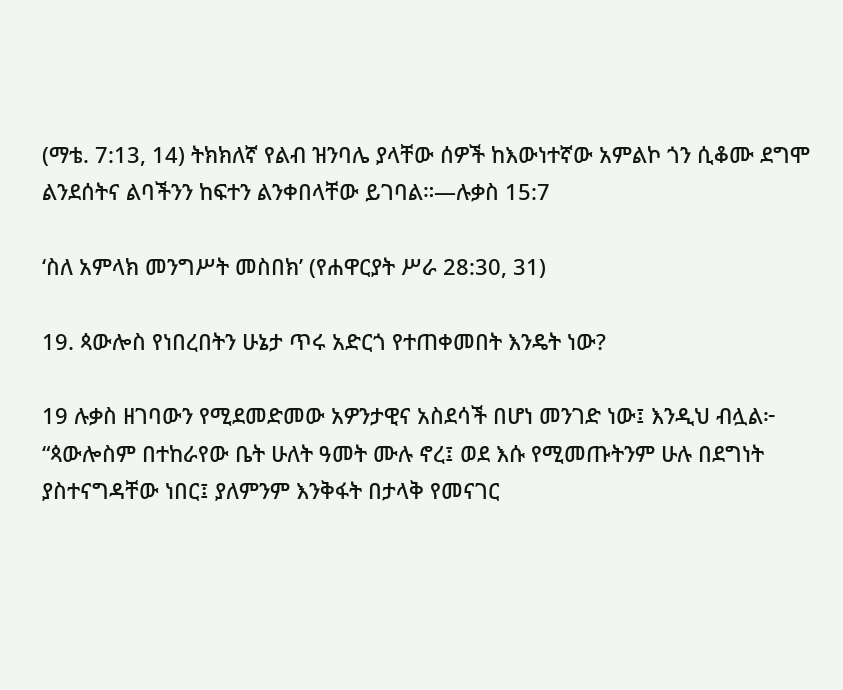(ማቴ. 7:13, 14) ትክክለኛ የልብ ዝንባሌ ያላቸው ሰዎች ከእውነተኛው አምልኮ ጎን ሲቆሙ ደግሞ ልንደሰትና ልባችንን ከፍተን ልንቀበላቸው ይገባል።—ሉቃስ 15:7

‘ስለ አምላክ መንግሥት መስበክ’ (የሐዋርያት ሥራ 28:30, 31)

19. ጳውሎስ የነበረበትን ሁኔታ ጥሩ አድርጎ የተጠቀመበት እንዴት ነው?

19 ሉቃስ ዘገባውን የሚደመድመው አዎንታዊና አስደሳች በሆነ መንገድ ነው፤ እንዲህ ብሏል፦ “ጳውሎስም በተከራየው ቤት ሁለት ዓመት ሙሉ ኖረ፤ ወደ እሱ የሚመጡትንም ሁሉ በደግነት ያስተናግዳቸው ነበር፤ ያለምንም እንቅፋት በታላቅ የመናገር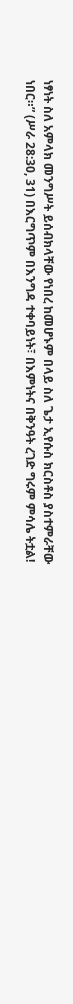ነፃነት ስለ አምላክ መንግሥት ይሰብክላቸው የነበረ ከመሆኑም በላይ ስለ ጌታ ኢየሱስ ክርስቶስ ያስተምራቸው ነበር።” (ሥራ 28:30, 31) በእርግጥም በእንግዳ ተቀባይነት፣ በእምነትና በቅንዓት ረገድ ግሩም ምሳሌ ትቷል!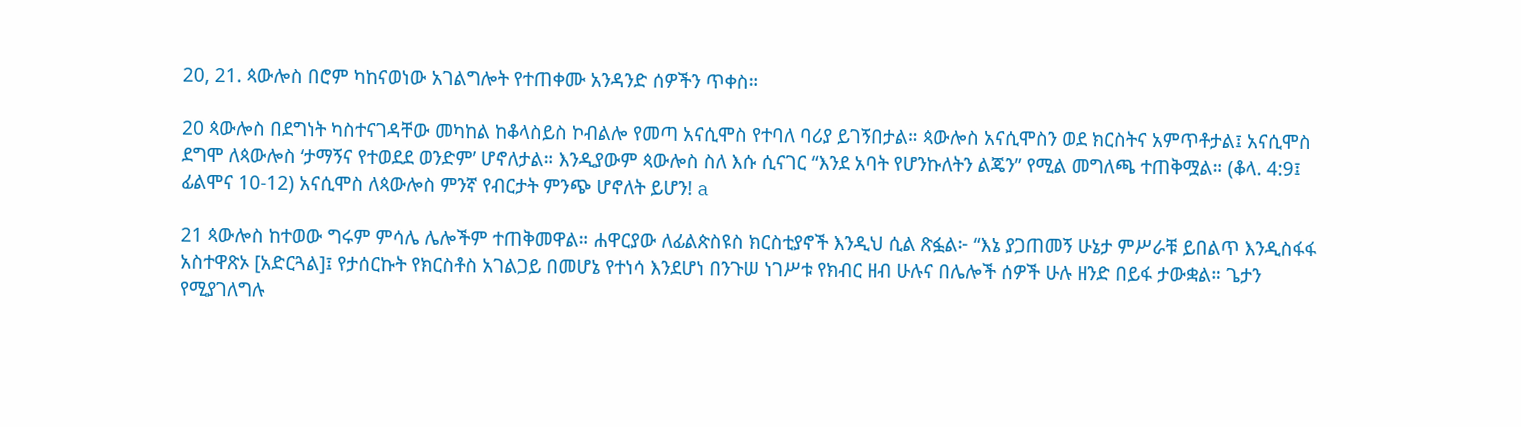20, 21. ጳውሎስ በሮም ካከናወነው አገልግሎት የተጠቀሙ አንዳንድ ሰዎችን ጥቀስ።

20 ጳውሎስ በደግነት ካስተናገዳቸው መካከል ከቆላስይስ ኮብልሎ የመጣ አናሲሞስ የተባለ ባሪያ ይገኝበታል። ጳውሎስ አናሲሞስን ወደ ክርስትና አምጥቶታል፤ አናሲሞስ ደግሞ ለጳውሎስ ‘ታማኝና የተወደደ ወንድም’ ሆኖለታል። እንዲያውም ጳውሎስ ስለ እሱ ሲናገር “እንደ አባት የሆንኩለትን ልጄን” የሚል መግለጫ ተጠቅሟል። (ቆላ. 4:9፤ ፊልሞና 10-12) አናሲሞስ ለጳውሎስ ምንኛ የብርታት ምንጭ ሆኖለት ይሆን! a

21 ጳውሎስ ከተወው ግሩም ምሳሌ ሌሎችም ተጠቅመዋል። ሐዋርያው ለፊልጵስዩስ ክርስቲያኖች እንዲህ ሲል ጽፏል፦ “እኔ ያጋጠመኝ ሁኔታ ምሥራቹ ይበልጥ እንዲስፋፋ አስተዋጽኦ [አድርጓል]፤ የታሰርኩት የክርስቶስ አገልጋይ በመሆኔ የተነሳ እንደሆነ በንጉሠ ነገሥቱ የክብር ዘብ ሁሉና በሌሎች ሰዎች ሁሉ ዘንድ በይፋ ታውቋል። ጌታን የሚያገለግሉ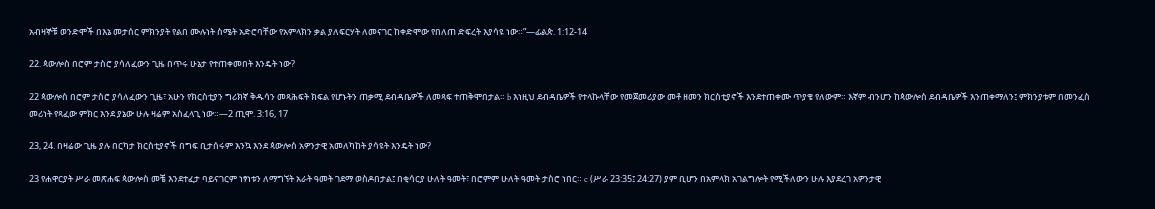አብዛኞቹ ወንድሞች በእኔ መታሰር ምክንያት የልበ ሙሉነት ስሜት አድሮባቸው የአምላክን ቃል ያለፍርሃት ለመናገር ከቀድሞው የበለጠ ድፍረት እያሳዩ ነው።”—ፊልጵ. 1:12-14

22. ጳውሎስ በሮም ታስሮ ያሳለፈውን ጊዜ በጥሩ ሁኔታ የተጠቀመበት እንዴት ነው?

22 ጳውሎስ በሮም ታስሮ ያሳለፈውን ጊዜ፣ አሁን የክርስቲያን ግሪክኛ ቅዱሳን መጻሕፍት ክፍል የሆኑትን ጠቃሚ ደብዳቤዎች ለመጻፍ ተጠቅሞበታል። b እነዚህ ደብዳቤዎች የተላኩላቸው የመጀመሪያው መቶ ዘመን ክርስቲያኖች እንደተጠቀሙ ጥያቄ የለውም። እኛም ብንሆን ከጳውሎስ ደብዳቤዎች እንጠቀማለን፤ ምክንያቱም በመንፈስ መሪነት የጻፈው ምክር እንደ ያኔው ሁሉ ዛሬም አስፈላጊ ነው።—2 ጢሞ. 3:16, 17

23, 24. በዛሬው ጊዜ ያሉ በርካታ ክርስቲያኖች በግፍ ቢታሰሩም እንኳ እንደ ጳውሎስ አዎንታዊ አመለካከት ያሳዩት እንዴት ነው?

23 የሐዋርያት ሥራ መጽሐፍ ጳውሎስ መቼ እንደተፈታ ባይናገርም ነፃነቱን ለማግኘት አራት ዓመት ገደማ ወስዶበታል፤ በቂሳርያ ሁለት ዓመት፣ በሮምም ሁለት ዓመት ታስሮ ነበር። c (ሥራ 23:35፤ 24:27) ያም ቢሆን በአምላክ አገልግሎት የሚችለውን ሁሉ እያደረገ አዎንታዊ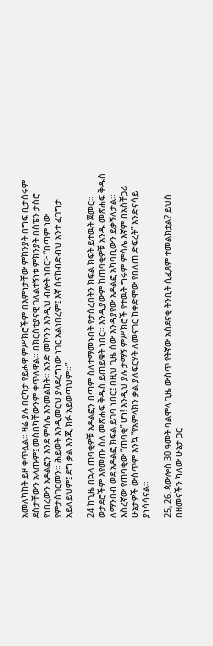አመለካከት ይዞ ቀጥሏል። ዛሬ ያሉ በርካታ የይሖዋ ምሥክሮችም በእምነታቸው ምክንያት በግፍ ቢታሰሩም ደስታቸውን አላጡም፤ መስበካቸውንም ቀጥለዋል። በክርስቲያናዊ ገለልተኝነቱ ምክንያት በስፔን ታስሮ የነበረውን አዶልፎን እንደ ምሳሌ እንመልከት። አንድ መኮንን እንዲህ ብሎት ነበር፦ “በጣም ነው የምታስገርመን። ሕይወት እንዲመርህ ያላደረግነው ነገር አልነበረም፤ እኛ ስናከብድብህ አንተ ፈገግታ አይለይህም፤ ደግ ቃል እንጂ ክፉ አይወጣህም።”

24 ከጊዜ በኋላ ጠባቂዎቹ አዶልፎን በጣም ስለተማመኑበት የታሰረበትን ክፍል ክፍት ይተዉት ጀመር። ወታደሮችም እየመጡ ስለ መጽሐፍ ቅዱስ ይጠይቁት ነበር። እንዲያውም ከጠባቂዎቹ አንዱ መጽሐፍ ቅዱስ ለማንበብ ወደ አዶልፎ ክፍል ይገባ ነበር፤ በዚህ ጊዜ ሰው እንዳያየው አዶልፎ አካባቢውን ይቃኝለታል። እስረኛው የጠባቂው “ጠባቂ” ሆነ! እንዲህ ያሉ ታማኝ ምሥክሮች የተዉት ግሩም ምሳሌ እኛም በአስቸጋሪ ሁኔታዎች ውስጥም እንኳ “የአምላክን ቃል ያለፍርሃት ለመናገር ከቀድሞው የበለጠ ድፍረት” እንድናሳይ ያነሳሳናል።

25, 26. ጳውሎስ 30 ዓመት ባልሞላ ጊዜ ውስጥ የትኛው አስደናቂ ትንቢት ሲፈጸም ተመልክቷል? ይህስ በዘመናችን ካለው ሁኔታ ጋር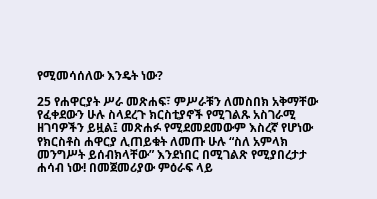የሚመሳሰለው እንዴት ነው?

25 የሐዋርያት ሥራ መጽሐፍ፣ ምሥራቹን ለመስበክ አቅማቸው የፈቀደውን ሁሉ ስላደረጉ ክርስቲያኖች የሚገልጹ አስገራሚ ዘገባዎችን ይዟል፤ መጽሐፉ የሚደመደመውም እስረኛ የሆነው የክርስቶስ ሐዋርያ ሊጠይቁት ለመጡ ሁሉ “ስለ አምላክ መንግሥት ይሰብክላቸው” እንደነበር በሚገልጽ የሚያበረታታ ሐሳብ ነው! በመጀመሪያው ምዕራፍ ላይ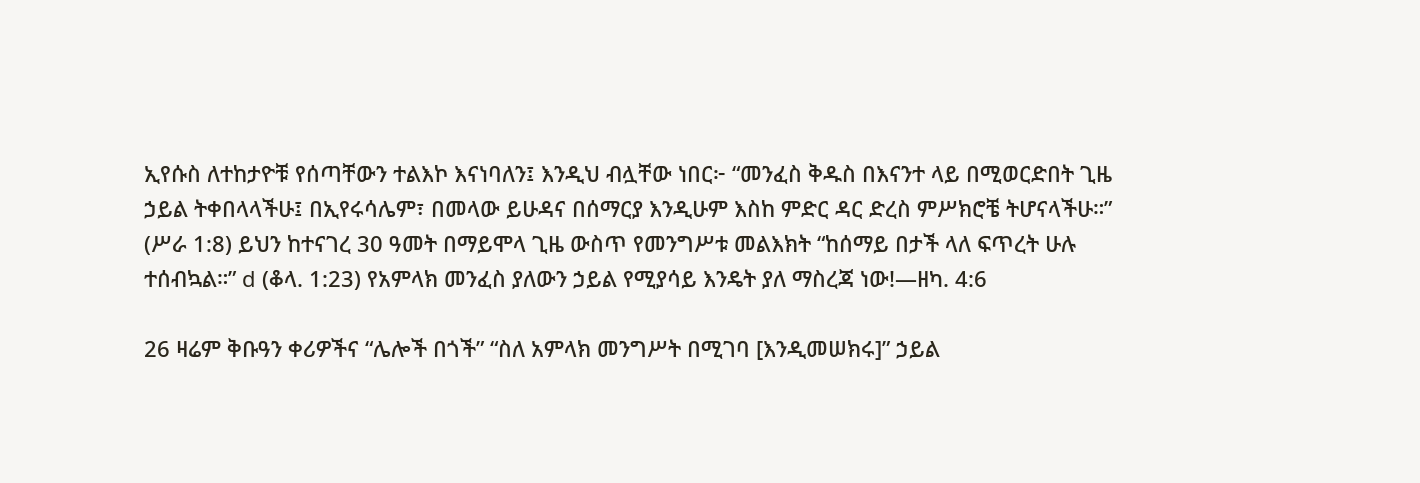ኢየሱስ ለተከታዮቹ የሰጣቸውን ተልእኮ እናነባለን፤ እንዲህ ብሏቸው ነበር፦ “መንፈስ ቅዱስ በእናንተ ላይ በሚወርድበት ጊዜ ኃይል ትቀበላላችሁ፤ በኢየሩሳሌም፣ በመላው ይሁዳና በሰማርያ እንዲሁም እስከ ምድር ዳር ድረስ ምሥክሮቼ ትሆናላችሁ።” (ሥራ 1:8) ይህን ከተናገረ 30 ዓመት በማይሞላ ጊዜ ውስጥ የመንግሥቱ መልእክት “ከሰማይ በታች ላለ ፍጥረት ሁሉ ተሰብኳል።” d (ቆላ. 1:23) የአምላክ መንፈስ ያለውን ኃይል የሚያሳይ እንዴት ያለ ማስረጃ ነው!—ዘካ. 4:6

26 ዛሬም ቅቡዓን ቀሪዎችና “ሌሎች በጎች” “ስለ አምላክ መንግሥት በሚገባ [እንዲመሠክሩ]” ኃይል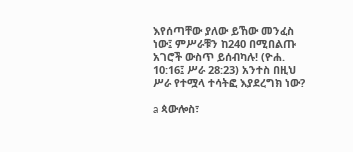እየሰጣቸው ያለው ይኸው መንፈስ ነው፤ ምሥራቹን ከ240 በሚበልጡ አገሮች ውስጥ ይሰብካሉ! (ዮሐ. 10:16፤ ሥራ 28:23) አንተስ በዚህ ሥራ የተሟላ ተሳትፎ እያደረግክ ነው?

a ጳውሎስ፣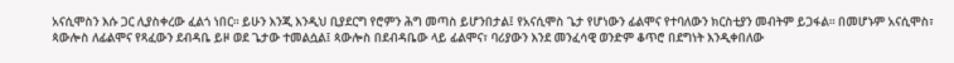አናሲሞስን እሱ ጋር ሊያስቀረው ፈልጎ ነበር። ይሁን እንጂ እንዲህ ቢያደርግ የሮምን ሕግ መጣስ ይሆንበታል፤ የአናሲሞስ ጌታ የሆነውን ፊልሞና የተባለውን ክርስቲያን መብትም ይጋፋል። በመሆኑም አናሲሞስ፣ ጳውሎስ ለፊልሞና የጻፈውን ደብዳቤ ይዞ ወደ ጌታው ተመልሷል፤ ጳውሎስ በደብዳቤው ላይ ፊልሞና፣ ባሪያውን እንደ መንፈሳዊ ወንድም ቆጥሮ በደግነት እንዲቀበለው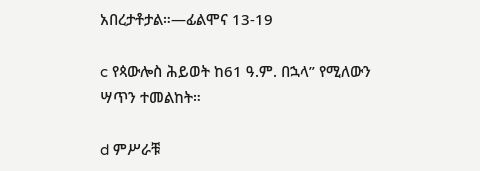አበረታቶታል።—ፊልሞና 13-19

c የጳውሎስ ሕይወት ከ61 ዓ.ም. በኋላ” የሚለውን ሣጥን ተመልከት።

d ምሥራቹ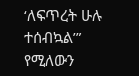‘ለፍጥረት ሁሉ ተሰብኳል’” የሚለውን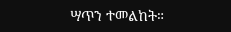ሣጥን ተመልከት።